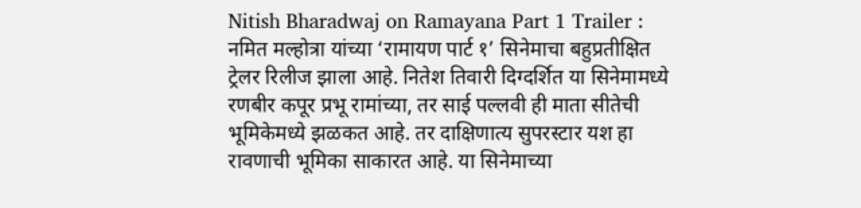Nitish Bharadwaj on Ramayana Part 1 Trailer : नमित मल्होत्रा यांच्या ‘रामायण पार्ट १’ सिनेमाचा बहुप्रतीक्षित ट्रेलर रिलीज झाला आहे. नितेश तिवारी दिग्दर्शित या सिनेमामध्ये रणबीर कपूर प्रभू रामांच्या, तर साई पल्लवी ही माता सीतेची भूमिकेमध्ये झळकत आहे. तर दाक्षिणात्य सुपरस्टार यश हा रावणाची भूमिका साकारत आहे. या सिनेमाच्या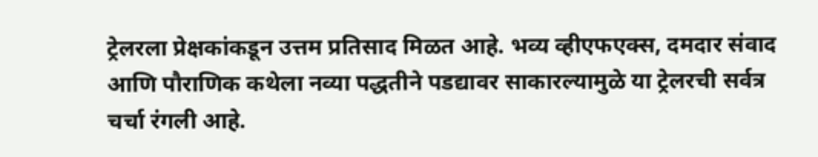ट्रेलरला प्रेक्षकांकडून उत्तम प्रतिसाद मिळत आहे. भव्य व्हीएफएक्स, दमदार संवाद आणि पौराणिक कथेला नव्या पद्धतीने पडद्यावर साकारल्यामुळे या ट्रेलरची सर्वत्र चर्चा रंगली आहे.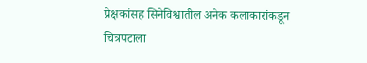प्रेक्षकांसह सिनेविश्वातील अनेक कलाकारांकडून चित्रपटाला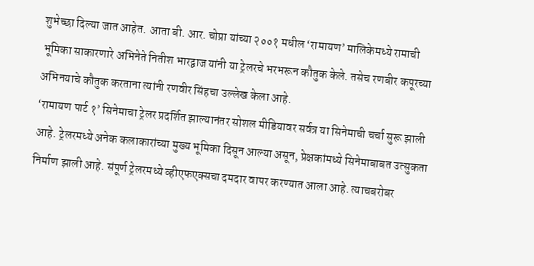शुभेच्छा दिल्या जात आहेत. आता बी. आर. चोप्रा यांच्या २००१ मधील ‘रामायण’ मालिकेमध्ये रामाची भूमिका साकारणारे अभिनेते नितीश भारद्वाज यांनी या ट्रेलरचे भरभरून कौतुक केले. तसेच रणबीर कपूरच्या अभिनयाचे कौतुक करताना त्यांनी रणवीर सिंहचा उल्लेख केला आहे.
‘रामायण पार्ट १’ सिनेमाचा ट्रेलर प्रदर्शित झाल्यानंतर सोशल मीडियावर सर्वत्र या सिनेमाची चर्चा सुरू झाली आहे. ट्रेलरमध्ये अनेक कलाकारांच्या मुख्य भूमिका दिसून आल्या असून, प्रेक्षकांमध्ये सिनेमाबाबत उत्सुकता निर्माण झाली आहे. संपूर्ण ट्रेलरमध्ये व्हीएफएक्सचा दमदार वापर करण्यात आला आहे. त्याचबरोबर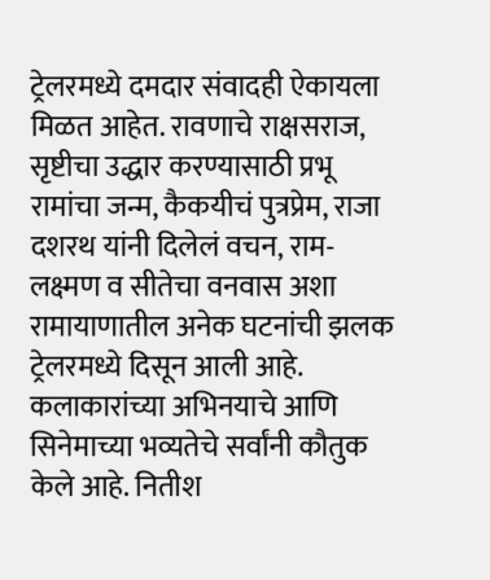ट्रेलरमध्ये दमदार संवादही ऐकायला मिळत आहेत. रावणाचे राक्षसराज, सृष्टीचा उद्धार करण्यासाठी प्रभू रामांचा जन्म, कैकयीचं पुत्रप्रेम, राजा दशरथ यांनी दिलेलं वचन, राम-लक्ष्मण व सीतेचा वनवास अशा रामायाणातील अनेक घटनांची झलक ट्रेलरमध्ये दिसून आली आहे. कलाकारांच्या अभिनयाचे आणि सिनेमाच्या भव्यतेचे सर्वांनी कौतुक केले आहे. नितीश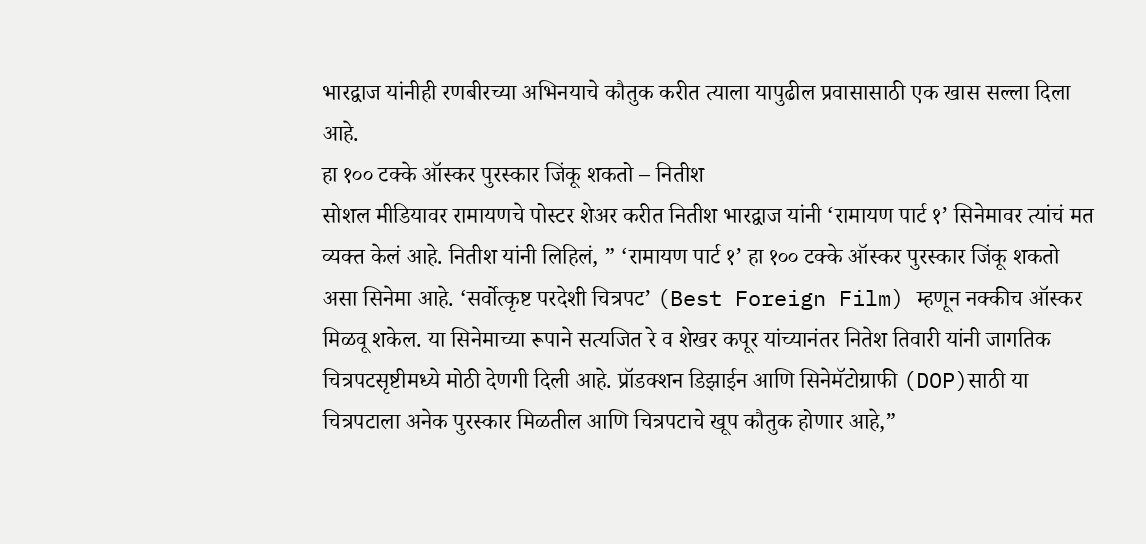भारद्वाज यांनीही रणबीरच्या अभिनयाचे कौतुक करीत त्याला यापुढील प्रवासासाठी एक खास सल्ला दिला आहे.
हा १०० टक्के ऑस्कर पुरस्कार जिंकू शकतो – नितीश
सोशल मीडियावर रामायणचे पोस्टर शेअर करीत नितीश भारद्वाज यांनी ‘रामायण पार्ट १’ सिनेमावर त्यांचं मत व्यक्त केलं आहे. नितीश यांनी लिहिलं, ” ‘रामायण पार्ट १’ हा १०० टक्के ऑस्कर पुरस्कार जिंकू शकतो असा सिनेमा आहे. ‘सर्वोत्कृष्ट परदेशी चित्रपट’ (Best Foreign Film) म्हणून नक्कीच ऑस्कर मिळवू शकेल. या सिनेमाच्या रूपाने सत्यजित रे व शेखर कपूर यांच्यानंतर नितेश तिवारी यांनी जागतिक चित्रपटसृष्टीमध्ये मोठी देणगी दिली आहे. प्रॉडक्शन डिझाईन आणि सिनेमॅटोग्राफी (DOP)साठी या चित्रपटाला अनेक पुरस्कार मिळतील आणि चित्रपटाचे खूप कौतुक होणार आहे,”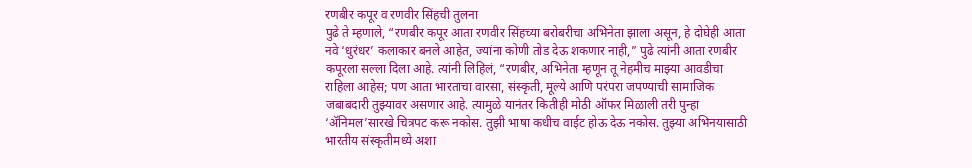रणबीर कपूर व रणवीर सिंहची तुलना
पुढे ते म्हणाले, “रणबीर कपूर आता रणवीर सिंहच्या बरोबरीचा अभिनेता झाला असून, हे दोघेही आता नवे ‘धुरंधर’ कलाकार बनले आहेत, ज्यांना कोणी तोड देऊ शकणार नाही,” पुढे त्यांनी आता रणबीर कपूरला सल्ला दिला आहे. त्यांनी लिहिलं, “रणबीर, अभिनेता म्हणून तू नेहमीच माझ्या आवडीचा राहिला आहेस; पण आता भारताचा वारसा, संस्कृती, मूल्ये आणि परंपरा जपण्याची सामाजिक जबाबदारी तुझ्यावर असणार आहे. त्यामुळे यानंतर कितीही मोठी ऑफर मिळाली तरी पुन्हा ‘ॲनिमल’सारखे चित्रपट करू नकोस. तुझी भाषा कधीच वाईट होऊ देऊ नकोस. तुझ्या अभिनयासाठी भारतीय संस्कृतीमध्ये अशा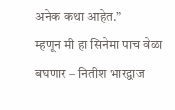अनेक कथा आहेत.”
म्हणून मी हा सिनेमा पाच वेळा बघणार – नितीश भारद्वाज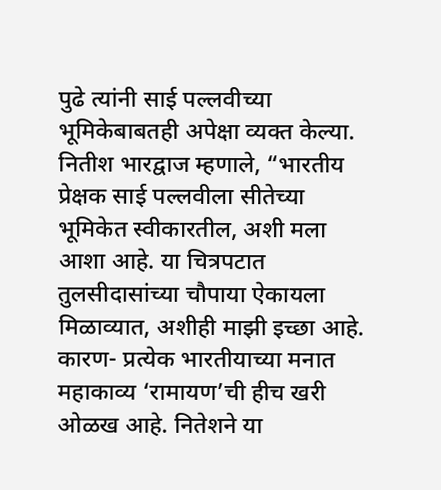पुढे त्यांनी साई पल्लवीच्या भूमिकेबाबतही अपेक्षा व्यक्त केल्या. नितीश भारद्वाज म्हणाले, “भारतीय प्रेक्षक साई पल्लवीला सीतेच्या भूमिकेत स्वीकारतील, अशी मला आशा आहे. या चित्रपटात तुलसीदासांच्या चौपाया ऐकायला मिळाव्यात, अशीही माझी इच्छा आहे. कारण- प्रत्येक भारतीयाच्या मनात महाकाव्य ‘रामायण’ची हीच खरी ओळख आहे. नितेशने या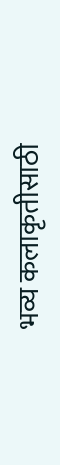भव्य कलाकृतीसाठी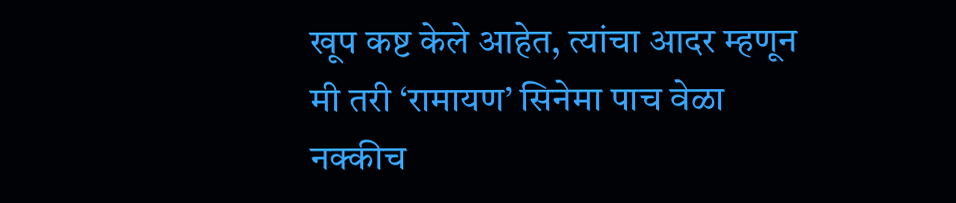खूप कष्ट केले आहेत, त्यांचा आदर म्हणून मी तरी ‘रामायण’ सिनेमा पाच वेळा नक्कीच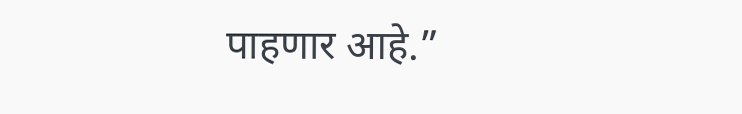पाहणार आहे.”